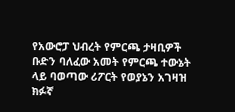የአውሮፓ ህብረት የምርጫ ታዛቢዎች ቡድን ባለፈው አመት የምርጫ ተውኔት ላይ ባወጣው ሪፖርት የወያኔን አገዛዝ ክፉኛ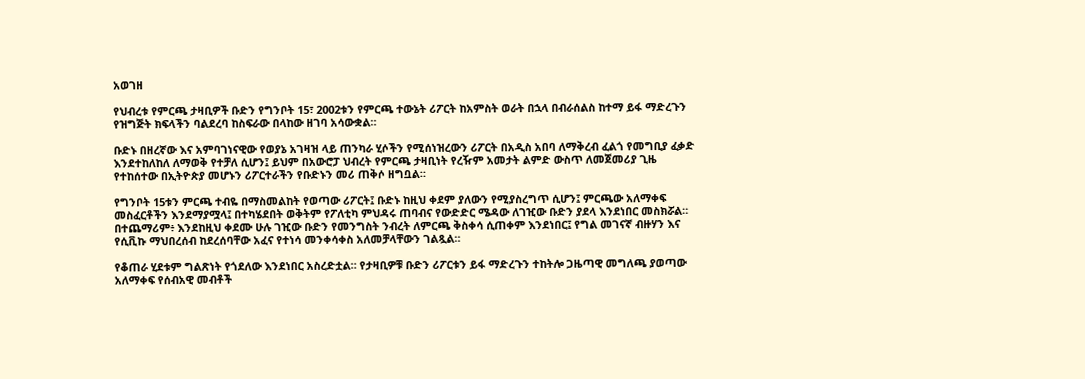አወገዘ

የህብረቱ የምርጫ ታዛቢዎች ቡድን የግንቦት 15፣ 2002ቱን የምርጫ ተውኔት ሪፖርት ከአምስት ወራት በኋላ በብራሰልስ ከተማ ይፋ ማድረጉን የዝግጅት ክፍላችን ባልደረባ ከስፍራው በላከው ዘገባ አሳውቋል።

ቡድኑ በዘረኛው እና አምባገነናዊው የወያኔ አገዛዝ ላይ ጠንካራ ሂሶችን የሚሰነዝረውን ሪፖርት በአዲስ አበባ ለማቅረብ ፈልጎ የመግቢያ ፈቃድ እንደተከለከለ ለማወቅ የተቻለ ሲሆን፤ ይህም በአውሮፓ ህብረት የምርጫ ታዛቢነት የረዥም አመታት ልምድ ውስጥ ለመጀመሪያ ጊዜ የተከሰተው በኢትዮጵያ መሆኑን ሪፖርተራችን የቡድኑን መሪ ጠቅሶ ዘግቧል።

የግንቦት 15ቱን ምርጫ ተብዬ በማስመልከት የወጣው ሪፖርት፤ ቡድኑ ከዚህ ቀደም ያለውን የሚያስረግጥ ሲሆን፤ ምርጫው አለማቀፍ መስፈርቶችን እንደማያሟላ፤ በተካሄደበት ወቅትም የፖለቲካ ምህዳሩ ጠባብና የውድድር ሜዳው ለገዢው ቡድን ያደላ እንደነበር መስክሯል። በተጨማሪም፥ እንደከዚህ ቀደሙ ሁሉ ገዢው ቡድን የመንግስት ንብረት ለምርጫ ቅስቀሳ ሲጠቀም እንደነበር፤ የግል መገናኛ ብዙሃን እና የሲቪኩ ማህበረሰብ ከደረሰባቸው አፈና የተነሳ መንቀሳቀስ አለመቻላቸውን ገልጿል።

የቆጠራ ሂደቱም ግልጽነት የጎደለው እንደነበር አስረድቷል። የታዛቢዎቹ ቡድን ሪፖርቱን ይፋ ማድረጉን ተከትሎ ጋዜጣዊ መግለጫ ያወጣው አለማቀፍ የሰብአዊ መብቶች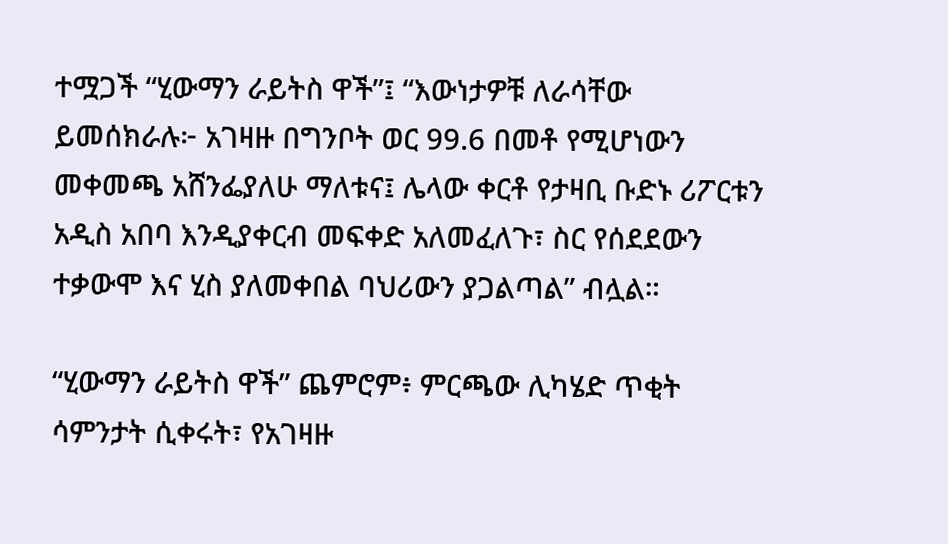ተሟጋች “ሂውማን ራይትስ ዋች”፤ “እውነታዎቹ ለራሳቸው ይመሰክራሉ፦ አገዛዙ በግንቦት ወር 99.6 በመቶ የሚሆነውን መቀመጫ አሸንፌያለሁ ማለቱና፤ ሌላው ቀርቶ የታዛቢ ቡድኑ ሪፖርቱን አዲስ አበባ እንዲያቀርብ መፍቀድ አለመፈለጉ፣ ስር የሰደደውን ተቃውሞ እና ሂስ ያለመቀበል ባህሪውን ያጋልጣል” ብሏል።

“ሂውማን ራይትስ ዋች” ጨምሮም፥ ምርጫው ሊካሄድ ጥቂት ሳምንታት ሲቀሩት፣ የአገዛዙ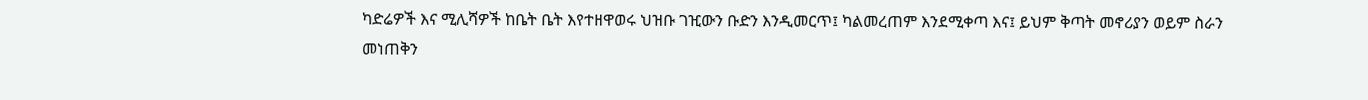ካድሬዎች እና ሚሊሻዎች ከቤት ቤት እየተዘዋወሩ ህዝቡ ገዢውን ቡድን እንዲመርጥ፤ ካልመረጠም እንደሚቀጣ እና፤ ይህም ቅጣት መኖሪያን ወይም ስራን መነጠቅን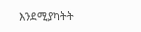እንደሚያካትት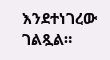እንደተነገረው ገልጿል።